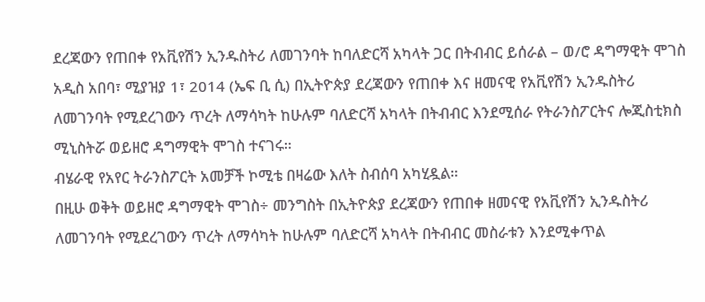ደረጃውን የጠበቀ የአቪየሽን ኢንዱስትሪ ለመገንባት ከባለድርሻ አካላት ጋር በትብብር ይሰራል – ወ/ሮ ዳግማዊት ሞገስ
አዲስ አበባ፣ ሚያዝያ 1፣ 2014 (ኤፍ ቢ ሲ) በኢትዮጵያ ደረጃውን የጠበቀ እና ዘመናዊ የአቪየሽን ኢንዱስትሪ ለመገንባት የሚደረገውን ጥረት ለማሳካት ከሁሉም ባለድርሻ አካላት በትብብር እንደሚሰራ የትራንስፖርትና ሎጂስቲክስ ሚኒስትሯ ወይዘሮ ዳግማዊት ሞገስ ተናገሩ።
ብሄራዊ የአየር ትራንስፖርት አመቻች ኮሚቴ በዛሬው እለት ስብሰባ አካሂዷል።
በዚሁ ወቅት ወይዘሮ ዳግማዊት ሞገስ÷ መንግስት በኢትዮጵያ ደረጃውን የጠበቀ ዘመናዊ የአቪየሽን ኢንዱስትሪ ለመገንባት የሚደረገውን ጥረት ለማሳካት ከሁሉም ባለድርሻ አካላት በትብብር መስራቱን እንደሚቀጥል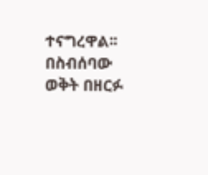ተናግረዋል፡፡
በስብሰባው ወቅት በዘርፉ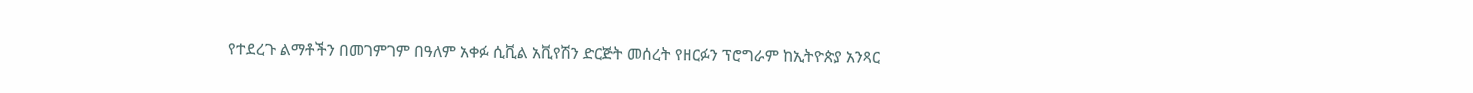የተደረጉ ልማቶችን በመገምገም በዓለም አቀፉ ሲቪል አቪየሽን ድርጅት መሰረት የዘርፉን ፕሮግራም ከኢትዮጵያ አንጻር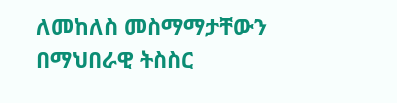ለመከለስ መስማማታቸውን በማህበራዊ ትስስር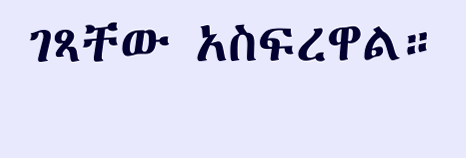ገጻቸው አስፍረዋል።